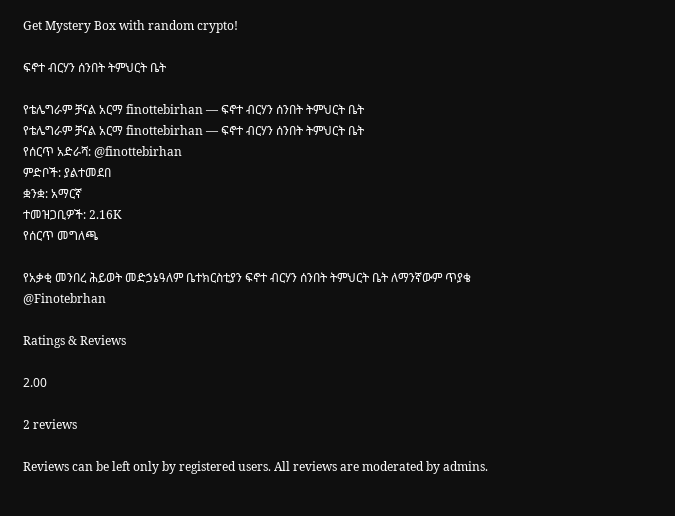Get Mystery Box with random crypto!

ፍኖተ ብርሃን ሰንበት ትምህርት ቤት

የቴሌግራም ቻናል አርማ finottebirhan — ፍኖተ ብርሃን ሰንበት ትምህርት ቤት
የቴሌግራም ቻናል አርማ finottebirhan — ፍኖተ ብርሃን ሰንበት ትምህርት ቤት
የሰርጥ አድራሻ: @finottebirhan
ምድቦች: ያልተመደበ
ቋንቋ: አማርኛ
ተመዝጋቢዎች: 2.16K
የሰርጥ መግለጫ

የአቃቂ መንበረ ሕይወት መድኃኔዓለም ቤተክርስቲያን ፍኖተ ብርሃን ሰንበት ትምህርት ቤት ለማንኛውም ጥያቄ
@Finotebrhan

Ratings & Reviews

2.00

2 reviews

Reviews can be left only by registered users. All reviews are moderated by admins.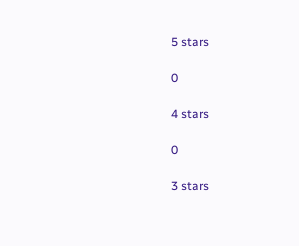5 stars

0

4 stars

0

3 stars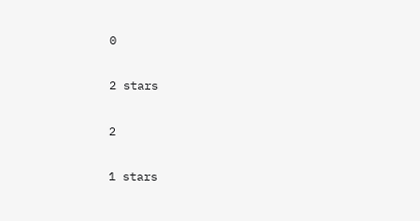0

2 stars

2

1 stars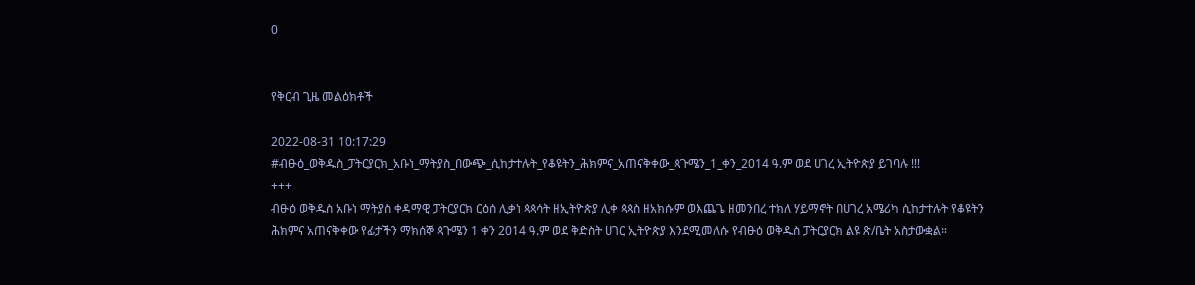0


የቅርብ ጊዜ መልዕክቶች

2022-08-31 10:17:29
#ብፁዕ_ወቅዱስ_ፓትርያርክ_አቡነ_ማትያስ_በውጭ_ሲከታተሉት_የቆዩትን_ሕክምና_አጠናቅቀው_ጳጉሜን_1_ቀን_2014 ዓ.ም ወደ ሀገረ ኢትዮጵያ ይገባሉ !!!
+++
ብፁዕ ወቅዱስ አቡነ ማትያስ ቀዳማዊ ፓትርያርክ ርዕሰ ሊቃነ ጳጳሳት ዘኢትዮጵያ ሊቀ ጳጳስ ዘአክሱም ወእጨጌ ዘመንበረ ተክለ ሃይማኖት በሀገረ አሜሪካ ሲከታተሉት የቆዩትን ሕክምና አጠናቅቀው የፊታችን ማክሰኞ ጳጉሜን 1 ቀን 2014 ዓ.ም ወደ ቅድስት ሀገር ኢትዮጵያ እንደሚመለሱ የብፁዕ ወቅዱስ ፓትርያርክ ልዩ ጽ/ቤት አስታውቋል።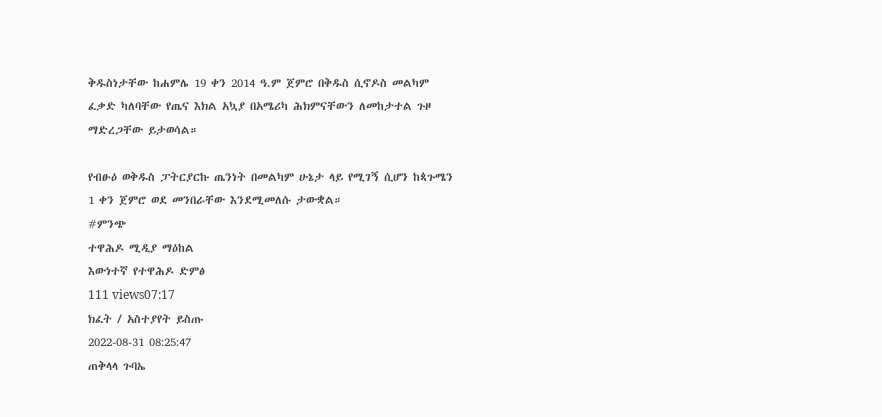ቅዱስነታቸው ከሐምሌ 19 ቀን 2014 ዓ.ም ጀምሮ በቅዱስ ሲኖዶስ መልካም ፈቃድ ካለባቸው የጤና እክል አኳያ በአሜሪካ ሕክምናቸውን ለመከታተል ጉዞ ማድረጋቸው ይታወሳል።

የብፁዕ ወቅዱስ ፓትርያርኩ ጤንነት በመልካም ሁኔታ ላይ የሚገኝ ሲሆን ከጳጉሜን 1 ቀን ጀምሮ ወደ መንበራቸው እንደሚመለሱ ታውቋል።
#ምንጭ
ተዋሕዶ ሚዲያ ማዕከል
እውነተኛ የተዋሕዶ ድምፅ
111 views07:17
ክፈት / አስተያየት ይስጡ
2022-08-31 08:25:47
ጠቅላላ ጉባኤ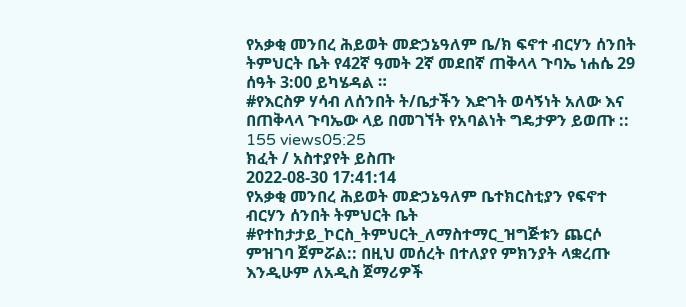የአቃቂ መንበረ ሕይወት መድኃኔዓለም ቤ/ክ ፍኖተ ብርሃን ሰንበት ትምህርት ቤት የ42ኛ ዓመት 2ኛ መደበኛ ጠቅላላ ጉባኤ ነሐሴ 29 ሰዓት 3:00 ይካሄዳል ።
#የእርስዎ ሃሳብ ለሰንበት ት/ቤታችን እድገት ወሳኝነት አለው እና በጠቅላላ ጉባኤው ላይ በመገኘት የአባልነት ግዴታዎን ይወጡ ::
155 views05:25
ክፈት / አስተያየት ይስጡ
2022-08-30 17:41:14
የአቃቂ መንበረ ሕይወት መድኃኔዓለም ቤተክርስቲያን የፍኖተ ብርሃን ሰንበት ትምህርት ቤት #የተከታታይ_ኮርስ_ትምህርት_ለማስተማር_ዝግጅቱን ጨርሶ ምዝገባ ጀምሯል:: በዚህ መሰረት በተለያየ ምክንያት ላቋረጡ እንዲሁም ለአዲስ ጀማሪዎች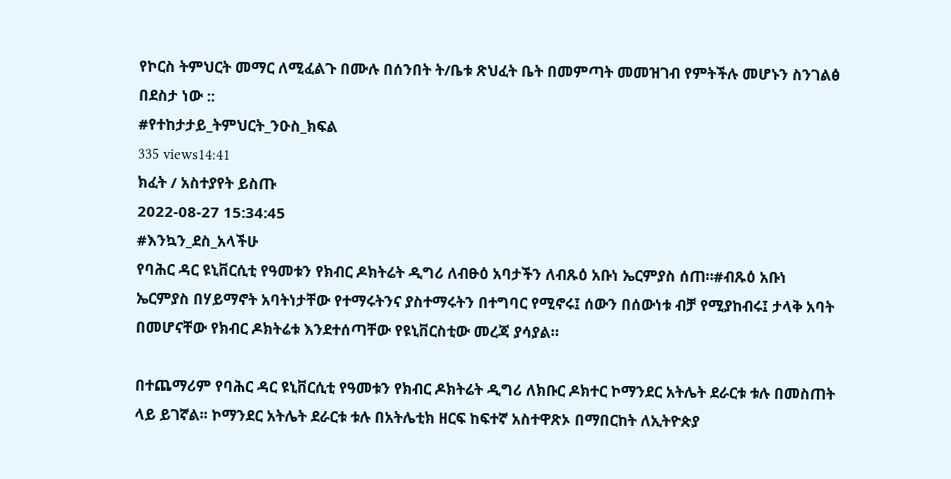የኮርስ ትምህርት መማር ለሚፈልጉ በሙሉ በሰንበት ት/ቤቱ ጽህፈት ቤት በመምጣት መመዝገብ የምትችሉ መሆኑን ስንገልፅ በደስታ ነው ::
#የተከታታይ_ትምህርት_ንዑስ_ክፍል
335 views14:41
ክፈት / አስተያየት ይስጡ
2022-08-27 15:34:45
#እንኳን_ደስ_አላችሁ
የባሕር ዳር ዩኒቨርሲቲ የዓመቱን የክብር ዶክትሬት ዲግሪ ለብፁዕ አባታችን ለብጹዕ አቡነ ኤርምያስ ሰጠ።#ብጹዕ አቡነ ኤርምያስ በሃይማኖት አባትነታቸው የተማሩትንና ያስተማሩትን በተግባር የሚኖሩ፤ ሰውን በሰውነቱ ብቻ የሚያከብሩ፤ ታላቅ አባት በመሆናቸው የክብር ዶክትሬቱ እንደተሰጣቸው የዩኒቨርስቲው መረጃ ያሳያል።

በተጨማሪም የባሕር ዳር ዩኒቨርሲቲ የዓመቱን የክብር ዶክትሬት ዲግሪ ለክቡር ዶክተር ኮማንደር አትሌት ደራርቱ ቱሉ በመስጠት ላይ ይገኛል፡፡ ኮማንደር አትሌት ደራርቱ ቱሉ በአትሌቲክ ዘርፍ ከፍተኛ አስተዋጽኦ በማበርከት ለኢትዮጵያ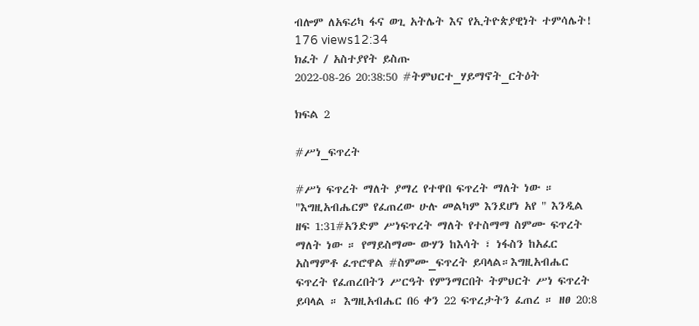ብሎም ለአፍሪካ ፋና ወጊ አትሌት እና የኢትዮጵያዊነት ተምሳሌት!
176 views12:34
ክፈት / አስተያየት ይስጡ
2022-08-26 20:38:50 #ትምህርተ_ሃይማኖት_ርትዕት

ክፍል 2

#ሥነ_ፍጥረት

#ሥነ ፍጥረት ማለት ያማረ የተዋበ ፍጥረት ማለት ነው ። "እግዚአብሔርም የፈጠረው ሁሉ መልካም እንደሆነ አየ " እንዲል ዘፍ 1:31#አንድም ሥነፍጥረት ማለት የተስማማ ስምሙ ፍጥረት ማለት ነው ። የማይስማሙ ውሃን ከእሳት ፣ ነፋስን ከአፈር አስማምቶ ፈጥሮዋል #ስምሙ_ፍጥረት ይባላል።እግዚአብሔር ፍጥረት የፈጠረበትን ሥርዓት የምንማርበት ትምህርት ሥነ ፍጥረት ይባላል ። እግዚአብሔር በ6 ቀን 22 ፍጥረታትን ፈጠረ ። ዘፀ 20:8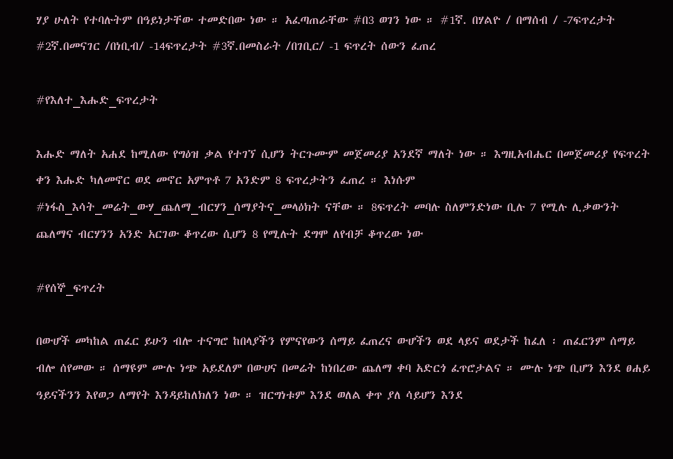ሃያ ሁለት የተባሉትም በዓይነታቸው ተመድበው ነው ። አፈጣጠራቸው #በ3 ወገን ነው ። #1ኛ. በሃልዮ / በማሰብ / -7ፍጥረታት #2ኛ.በመናገር /በነቢብ/ -14ፍጥረታት #3ኛ.በመስራት /በገቢር/ -1 ፍጥረት ሰውን ፈጠረ

#የእለተ_እሑድ_ፍጥረታት

እሑድ ማለት አሐደ ከሚለው የግዕዝ ቃል የተገኘ ሲሆን ትርጉሙም መጀመሪያ አንደኛ ማለት ነው ። እግዚአብሔር በመጀመሪያ የፍጥረት ቀን እሑድ ካለመኖር ወደ መኖር አምጥቶ 7 አንድም 8 ፍጥረታትን ፈጠረ ። እነሱም #ነፋስ_እሳት_መሬት_ውሃ_ጨለማ_ብርሃን_ሰማያትና_መላዕክት ናቸው ። 8ፍጥረት መባሉ ስለምንድነው ቢሉ 7 የሚሉ ሊቃውንት ጨለማና ብርሃንን አንድ አርገው ቆጥረው ሲሆን 8 የሚሉት ደግሞ ለየብቻ ቆጥረው ነው

#የሰኞ_ፍጥረት

በውሆች መካከል ጠፈር ይሁን ብሎ ተናግሮ ከበላያችን የምናየውን ሰማይ ፈጠረና ውሆችን ወደ ላይና ወደታች ከፈለ ፡ ጠፈርንም ሰማይ ብሎ ሰየመው ። ሰማዩም ሙሉ ነጭ አይደለም በውሀና በመሬት ከነበረው ጨለማ ቀባ አድርጎ ፈጥሮታልና ። ሙሉ ነጭ ቢሆን እንደ ፀሐይ ዓይናችንን እየወጋ ለማየት እንዳይከለክለን ነው ። ዝርግነቱም እንደ ወለል ቀጥ ያለ ሳይሆን እንደ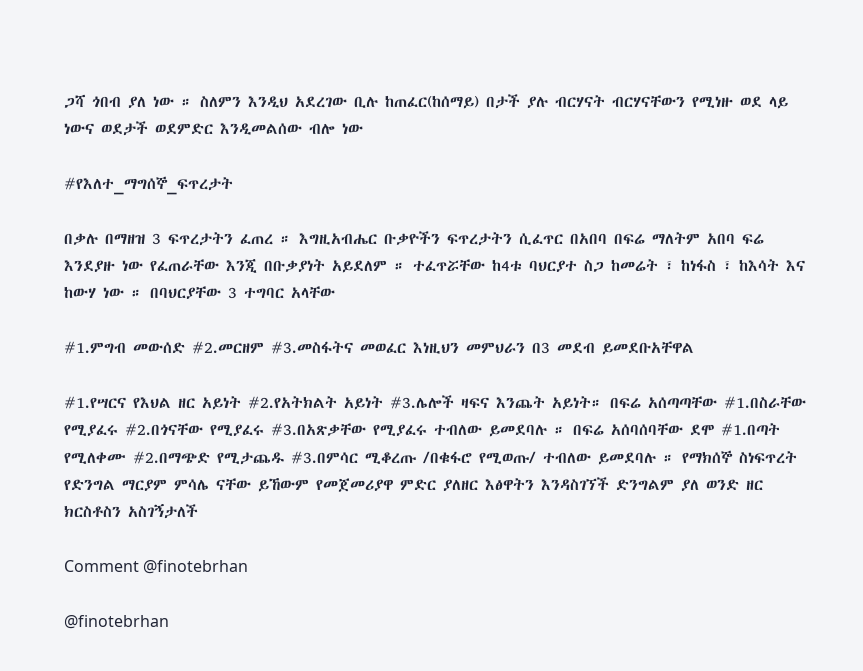ጋሻ ጎበብ ያለ ነው ። ስለምን እንዲህ አደረገው ቢሉ ከጠፈር(ከሰማይ) በታች ያሉ ብርሃናት ብርሃናቸውን የሚነዙ ወደ ላይ ነውና ወደታች ወደምድር እንዲመልሰው ብሎ ነው

#የእለተ_ማግሰኞ_ፍጥረታት

በቃሉ በማዘዝ 3 ፍጥረታትን ፈጠረ ። እግዚአብሔር ቡቃዮችን ፍጥረታትን ሲፈጥር በአበባ በፍሬ ማለትም አበባ ፍሬ እንደያዙ ነው የፈጠራቸው እንጂ በቡቃያነት አይደለም ። ተፈጥሯቸው ከ4ቱ ባህርያተ ስጋ ከመሬት ፣ ከነፋስ ፣ ከእሳት እና ከውሃ ነው ። በባህርያቸው 3 ተግባር አላቸው

#1.ምግብ መውሰድ #2.መርዘም #3.መስፋትና መወፈር እነዚህን መምህራን በ3 መደብ ይመደቡአቸዋል

#1.የሣርና የእህል ዘር አይነት #2.የአትክልት አይነት #3.ሌሎች ዛፍና እንጨት አይነት። በፍሬ አሰጣጣቸው #1.በስራቸው የሚያፈሩ #2.በጎናቸው የሚያፈሩ #3.በአጽቃቸው የሚያፈሩ ተብለው ይመደባሉ ። በፍሬ አሰባሰባቸው ደሞ #1.በጣት የሚለቀሙ #2.በማጭድ የሚታጨዱ #3.በምሳር ሚቆረጡ /በቁፋሮ የሚወጡ/ ተብለው ይመደባሉ ። የማክሰኞ ስነፍጥረት የድንግል ማርያም ምሳሌ ናቸው ይኸውም የመጀመሪያዋ ምድር ያለዘር እፅዋትን እንዳስገኘች ድንግልም ያለ ወንድ ዘር ክርስቶስን አስገኝታለች

Comment @finotebrhan

@finotebrhan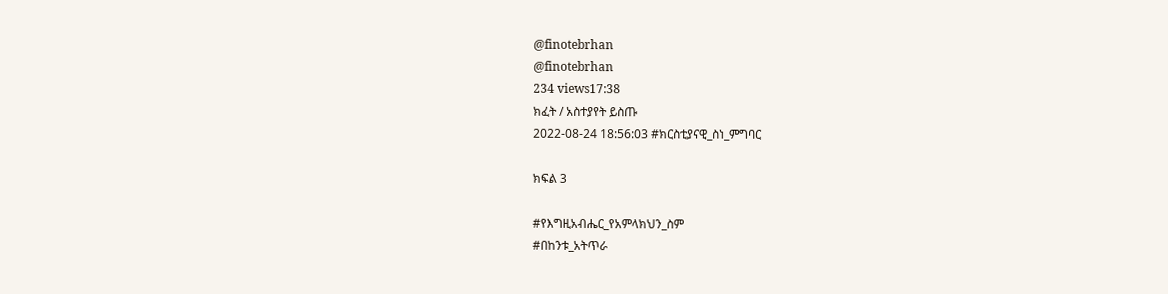@finotebrhan
@finotebrhan
234 views17:38
ክፈት / አስተያየት ይስጡ
2022-08-24 18:56:03 #ክርስቲያናዊ_ስነ_ምግባር

ክፍል 3

#የእግዚአብሔር_የአምላክህን_ስም
#በከንቱ_አትጥራ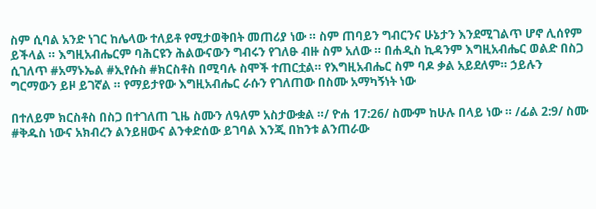ስም ሲባል አንድ ነገር ከሌላው ተለይቶ የሚታወቅበት መጠሪያ ነው ። ስም ጠባይን ግብርንና ሁኔታን እንደሚገልጥ ሆኖ ሊሰየም ይችላል ። እግዚአብሔርም ባሕርዩን ሕልውናውን ግብሩን የገለፁ ብዙ ስም አለው ። በሐዲስ ኪዳንም እግዚአብሔር ወልድ በስጋ ሲገለጥ #አማኑኤል #ኢየሱስ #ክርስቶስ በሚባሉ ስሞች ተጠርቷል። የእግዚአብሔር ስም ባዶ ቃል አይደለም። ኃይሉን ግርማውን ይዞ ይገኛል ። የማይታየው እግዚአብሔር ራሱን የገለጠው በስሙ አማካኝነት ነው

በተለይም ክርስቶስ በስጋ በተገለጠ ጊዜ ስሙን ለዓለም አስታውቋል ።/ ዮሐ 17:26/ ስሙም ከሁሉ በላይ ነው ። /ፊል 2:9/ ስሙ #ቅዱስ ነውና አክብረን ልንይዘውና ልንቀድሰው ይገባል እንጂ በከንቱ ልንጠራው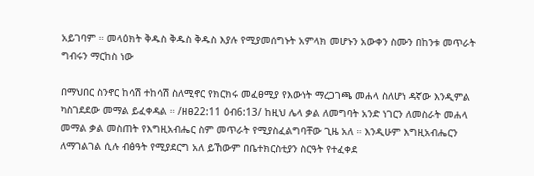አይገባም ። መላዕክት ቅዱስ ቅዱስ ቅዱስ እያሉ የሚያመሰግኑት አምላክ መሆኑን አውቀን ስሙን በከንቱ መጥራት ግብሩን ማርከስ ነው

በማህበር ስንኖር ከሳሽ ተከሳሽ ስለሚኖር የክርክሩ መፈፀሚያ የእውነት ማረጋገጫ መሐላ ስለሆነ ዳኛው እንዲምል ካስገደደው መማል ይፈቀዳል ። /ዘፀ22:11 ዕብ6:13/ ከዚህ ሌላ ቃል ለመግባት አንድ ነገርን ለመስራት መሐላ መማል ቃል መስጠት የእግዚአብሔር ስም መጥራት የሚያስፈልግባቸው ጊዜ አለ ። እንዲሁም እግዚአብሔርን ለማገልገል ሲሉ ብፅዓት የሚያደርግ አለ ይኸውም በቤተክርስቲያን ስርዓት የተፈቀደ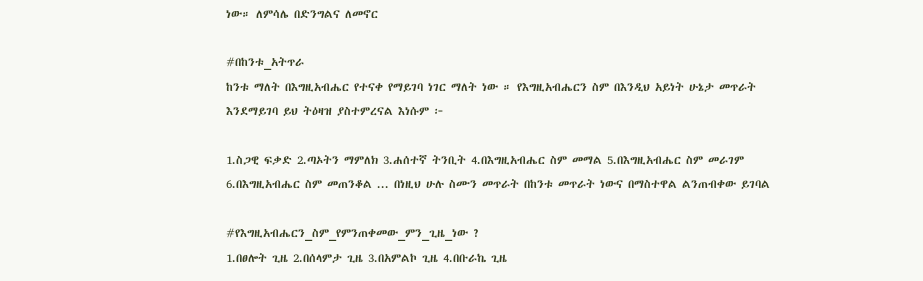ነው። ለምሳሌ በድንግልና ለመኖር

#በከንቱ_አትጥራ
ከንቱ ማለት በእግዚአብሔር የተናቀ የማይገባ ነገር ማለት ነው ። የእግዚአብሔርን ስም በእንዲህ አይነት ሁኔታ መጥራት እንደማይገባ ይህ ትዕዛዝ ያስተምረናል እነሱም ፦

1.ስጋዊ ፍቃድ 2.ጣኦትን ማምለክ 3.ሐሰተኛ ትንቢት 4.በእግዚአብሔር ስም መማል 5.በእግዚአብሔር ስም መራገም 6.በእግዚአብሔር ስም መጠንቆል ... በነዚህ ሁሉ ስሙን መጥራት በከንቱ መጥራት ነውና በማስተዋል ልንጠብቀው ይገባል

#የእግዚአብሔርን_ስም_የምንጠቀመው_ምን_ጊዜ_ነው ?
1.በፀሎት ጊዜ 2.በሰላምታ ጊዜ 3.በአምልኮ ጊዜ 4.በቡራኬ ጊዜ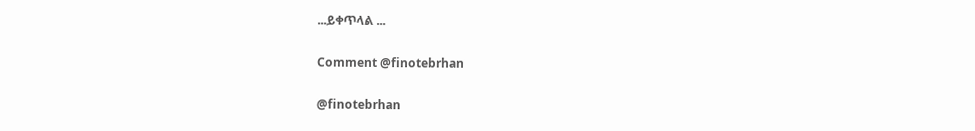...ይቀጥላል ...

Comment @finotebrhan

@finotebrhan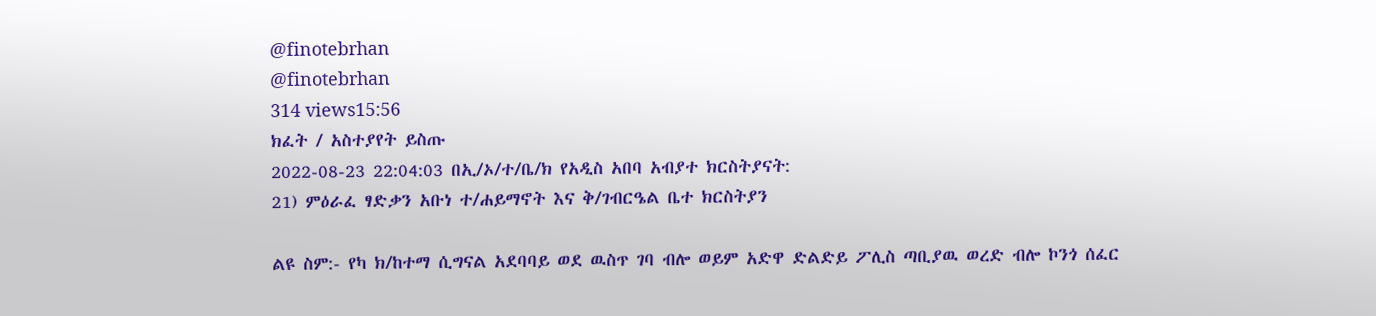@finotebrhan
@finotebrhan
314 views15:56
ክፈት / አስተያየት ይስጡ
2022-08-23 22:04:03 በኢ/ኦ/ተ/ቤ/ክ የአዲስ አበባ አብያተ ክርስትያናት:
21) ምዕራፈ ፃድቃን አቡነ ተ/ሐይማኖት እና ቅ/ገብርዔል ቤተ ክርስትያን

ልዩ ስም:- የካ ክ/ከተማ ሲግናል አደባባይ ወደ ዉስጥ ገባ ብሎ ወይም አድዋ ድልድይ ፖሊስ ጣቢያዉ ወረድ ብሎ ኮንጎ ሰፈር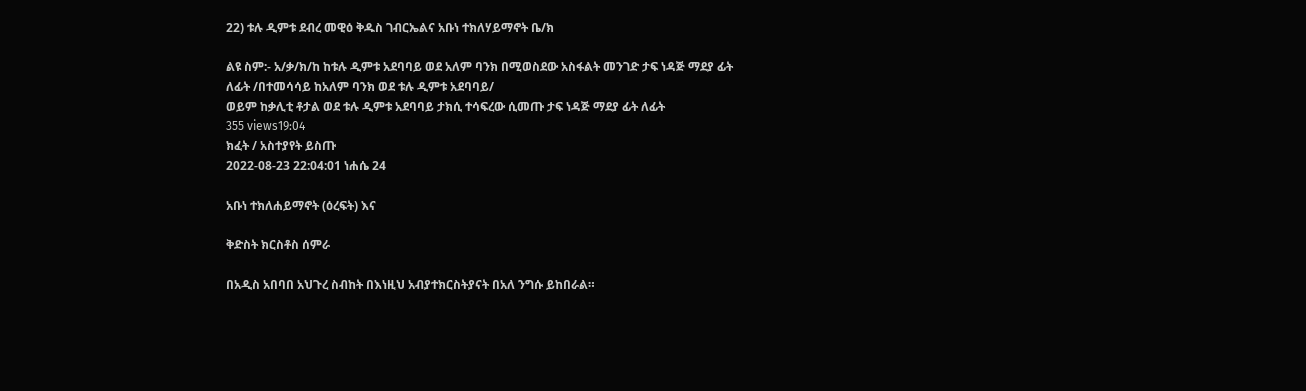22) ቱሉ ዲምቱ ደብረ መዊዕ ቅዱስ ገብርኤልና አቡነ ተክለሃይማኖት ቤ/ክ

ልዩ ስም:- አ/ቃ/ክ/ከ ከቱሉ ዲምቱ አደባባይ ወደ አለም ባንክ በሚወስደው አስፋልት መንገድ ታፍ ነዳጅ ማደያ ፊት ለፊት /በተመሳሳይ ከአለም ባንክ ወደ ቱሉ ዲምቱ አደባባይ/
ወይም ከቃሊቲ ቶታል ወደ ቱሉ ዲምቱ አደባባይ ታክሲ ተሳፍረው ሲመጡ ታፍ ነዳጅ ማደያ ፊት ለፊት
355 views19:04
ክፈት / አስተያየት ይስጡ
2022-08-23 22:04:01 ነሐሴ 24

አቡነ ተክለሐይማኖት (ዕረፍት) እና

ቅድስት ክርስቶስ ሰምራ

በአዲስ አበባበ አህጉረ ስብከት በእነዚህ አብያተክርስትያናት በአለ ንግሱ ይከበራል።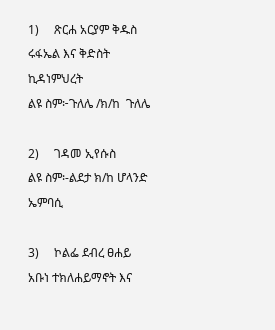1)     ጽርሐ አርያም ቅዱስ ሩፋኤል እና ቅድስት ኪዳነምህረት
ልዩ ስም፦ጉለሌ /ክ/ከ  ጉለሌ

2)     ገዳመ ኢየሱስ
ልዩ ስም፡-ልደታ ክ/ከ ሆላንድ ኤምባሲ

3)     ኮልፌ ደብረ ፀሐይ አቡነ ተክለሐይማኖት እና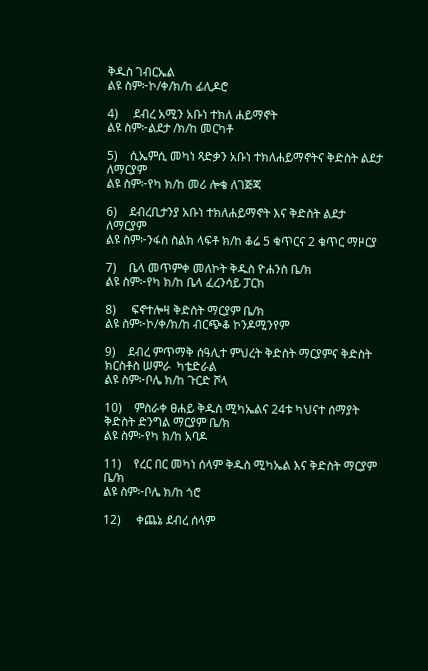ቅዱስ ገብርኤል
ልዩ ስም፦ኮ/ቀ/ክ/ከ ፊሊዶሮ

4)     ደብረ አሚን አቡነ ተክለ ሐይማኖት
ልዩ ስም፦ልደታ /ክ/ከ መርካቶ

5)    ሲኤምሲ መካነ ጻድቃን አቡነ ተክለሐይማኖትና ቅድስት ልደታ ለማርያም
ልዩ ስም፦የካ ክ/ከ መሪ ሎቄ ለገጅጃ

6)    ደብረቢታንያ አቡነ ተክለሐይማኖት እና ቅድስት ልደታ ለማርያም
ልዩ ስም፦ንፋስ ስልክ ላፍቶ ክ/ከ ቆሬ 5 ቁጥርና 2 ቁጥር ማዞርያ

7)    ቤላ መጥምቀ መለኮት ቅዱስ ዮሐንስ ቤ/ክ
ልዩ ስም፦የካ ክ/ከ ቤላ ፈረንሳይ ፓርክ

8)     ፍኖተሎዛ ቅድስት ማርያም ቤ/ክ
ልዩ ስም፦ኮ/ቀ/ክ/ከ ብርጭቆ ኮንዶሚንየም

9)    ደብረ ምጥማቅ ሰዓሊተ ምህረት ቅድስት ማርያምና ቅድስት ክርስቶስ ሠምራ  ካቴድራል
ልዩ ስም፦ቦሌ ክ/ከ ጉርድ ሾላ

10)    ምስራቀ ፀሐይ ቅዱስ ሚካኤልና 24ቱ ካህናተ ሰማያት ቅድስት ድንግል ማርያም ቤ/ክ
ልዩ ስም፦የካ ክ/ከ አባዶ

11)    የረር በር መካነ ሰላም ቅዱስ ሚካኤል እና ቅድስት ማርያም ቤ/ክ
ልዩ ስም፦ቦሌ ክ/ከ ጎሮ

12)     ቀጨኔ ደብረ ሰላም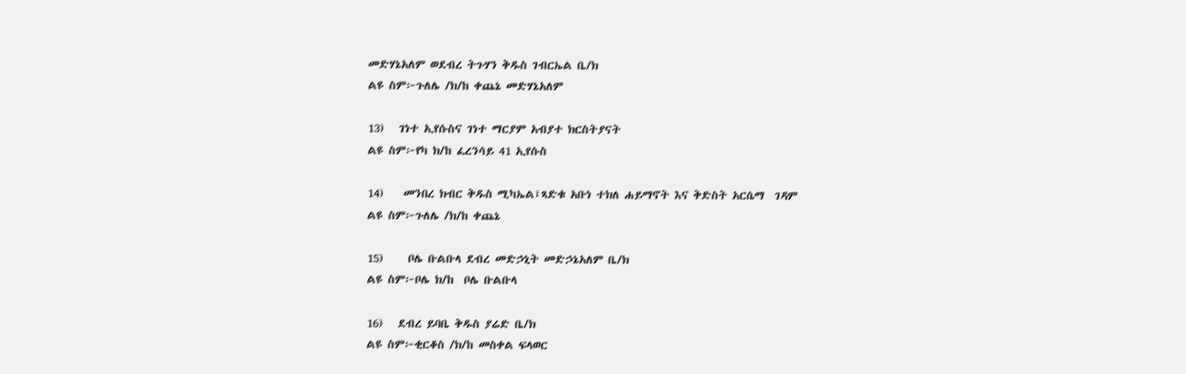መድሃኔአለም ወደብረ ትጉሃን ቅዱስ ገብርኤል ቤ/ክ
ልዩ ስም፦ጉለሌ /ክ/ከ ቀጨኔ መድሃኔአለም

13)   ገነተ ኢየሱስና ገነተ ማርያም አብያተ ክርስትያናት
ልዩ ስም፦የካ ክ/ከ ፈረንሳይ 41 ኢየሱስ

14)    መንበረ ክብር ቅዱስ ሚካኤል፤ጻድቁ አቡነ ተክለ ሐይማኖት እና ቅድስት አርሴማ  ገዳም
ልዩ ስም፦ጉለሌ /ክ/ከ ቀጨኔ

15)     ቦሌ ቡልቡላ ደብረ መድኃኒት መድኃኔአለም ቤ/ክ
ልዩ ስም፦ቦሌ ክ/ከ  ቦሌ ቡልቡላ

16)   ደብረ ይባቤ ቅዱስ ያሬድ ቤ/ክ
ልዩ ስም፦ቂርቆስ /ክ/ከ መስቀል ፍላወር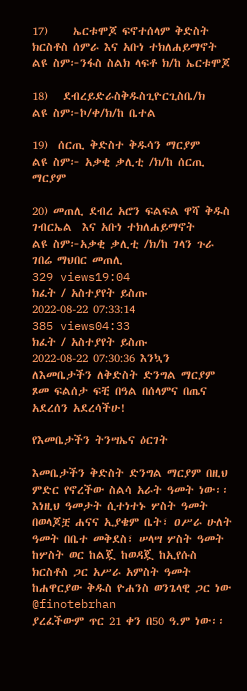17)     ኤርቱሞጆ ፍኖተሰላም ቅድስት ክርስቶስ ሰምራ እና አቡነ ተክለሐይማኖት
ልዩ ስም፦ንፋስ ስልክ ላፍቶ ክ/ከ ኤርቱሞጆ

18)   ደብረይድራስቅዱስጊዮርጊስቤ/ክ
ልዩ ስም፦ኮ/ቀ/ክ/ከ ቤተል

19)  ሰርጢ ቅድስተ ቅዱሳን ማርያም
ልዩ ስም፦ አቃቂ ቃሊቲ /ክ/ከ ሰርጢ ማርያም

20) መጠሊ ደብረ አሮን ፍልፍል ዋሻ ቅዱስ ገብርኤል  እና አቡነ ተክለሐይማኖት
ልዩ ስም፦አቃቂ ቃሊቲ /ክ/ከ ገላን ጉራ ገበሬ ማህበር መጠሊ
329 views19:04
ክፈት / አስተያየት ይስጡ
2022-08-22 07:33:14
385 views04:33
ክፈት / አስተያየት ይስጡ
2022-08-22 07:30:36 እንኳን ለእመቤታችን ለቅድስት ድንግል ማርያም ጾመ ፍልሰታ ፍቺ በዓል በሰላምና በጤና አደረሰን አደረሳችሁ!

የእመቤታችን ትንሣኤና ዕርገት

እመቤታችን ቅድስት ድንግል ማርያም በዚህ ምድር የኖረችው ስልሳ አራት ዓመት ነው፡፡ እነዚህ ዓመታት ሲተነተኑ ሦስት ዓመት በወላጆቿ ሐናና ኢያቄም ቤት፣ ዐሥራ ሁለት ዓመት በቤተ መቅደስ፣ ሠላሣ ሦስት ዓመት ከሦስት ወር ከልጇ ከወዳጇ ከኢየሱስ ክርስቶስ ጋር አሥራ አምስት ዓመት ከሐዋርያው ቅዱስ ዮሐንስ ወንጌላዊ ጋር ነው
@finotebrhan
ያረፈችውም ጥር 21 ቀን በ50 ዓ.ም ነው፡፡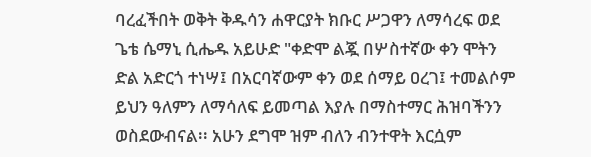ባረፈችበት ወቅት ቅዱሳን ሐዋርያት ክቡር ሥጋዋን ለማሳረፍ ወደ ጌቴ ሴማኒ ሲሔዱ አይሁድ "ቀድሞ ልጇ በሦስተኛው ቀን ሞትን ድል አድርጎ ተነሣ፤ በአርባኛውም ቀን ወደ ሰማይ ዐረገ፤ ተመልሶም ይህን ዓለምን ለማሳለፍ ይመጣል እያሉ በማስተማር ሕዝባችንን ወስደውብናል፡፡ አሁን ደግሞ ዝም ብለን ብንተዋት እርሷም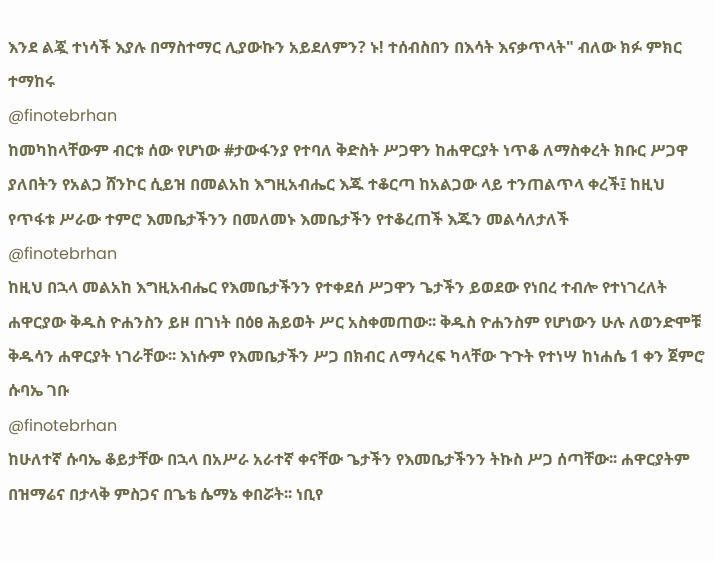እንደ ልጇ ተነሳች እያሉ በማስተማር ሊያውኩን አይደለምን? ኑ! ተሰብስበን በእሳት እናቃጥላት" ብለው ክፉ ምክር ተማከሩ
@finotebrhan
ከመካከላቸውም ብርቱ ሰው የሆነው #ታውፋንያ የተባለ ቅድስት ሥጋዋን ከሐዋርያት ነጥቆ ለማስቀረት ክቡር ሥጋዋ ያለበትን የአልጋ ሸንኮር ሲይዝ በመልአከ እግዚአብሔር እጁ ተቆርጣ ከአልጋው ላይ ተንጠልጥላ ቀረች፤ ከዚህ የጥፋቱ ሥራው ተምሮ እመቤታችንን በመለመኑ እመቤታችን የተቆረጠች እጁን መልሳለታለች
@finotebrhan
ከዚህ በኋላ መልአከ እግዚአብሔር የእመቤታችንን የተቀደሰ ሥጋዋን ጌታችን ይወደው የነበረ ተብሎ የተነገረለት ሐዋርያው ቅዱስ ዮሐንስን ይዞ በገነት በዕፀ ሕይወት ሥር አስቀመጠው፡፡ ቅዱስ ዮሐንስም የሆነውን ሁሉ ለወንድሞቹ ቅዱሳን ሐዋርያት ነገራቸው፡፡ እነሱም የእመቤታችን ሥጋ በክብር ለማሳረፍ ካላቸው ጉጉት የተነሣ ከነሐሴ 1 ቀን ጀምሮ ሱባኤ ገቡ
@finotebrhan
ከሁለተኛ ሱባኤ ቆይታቸው በኋላ በአሥራ አራተኛ ቀናቸው ጌታችን የእመቤታችንን ትኩስ ሥጋ ሰጣቸው፡፡ ሐዋርያትም በዝማሬና በታላቅ ምስጋና በጌቴ ሴማኔ ቀበሯት፡፡ ነቢየ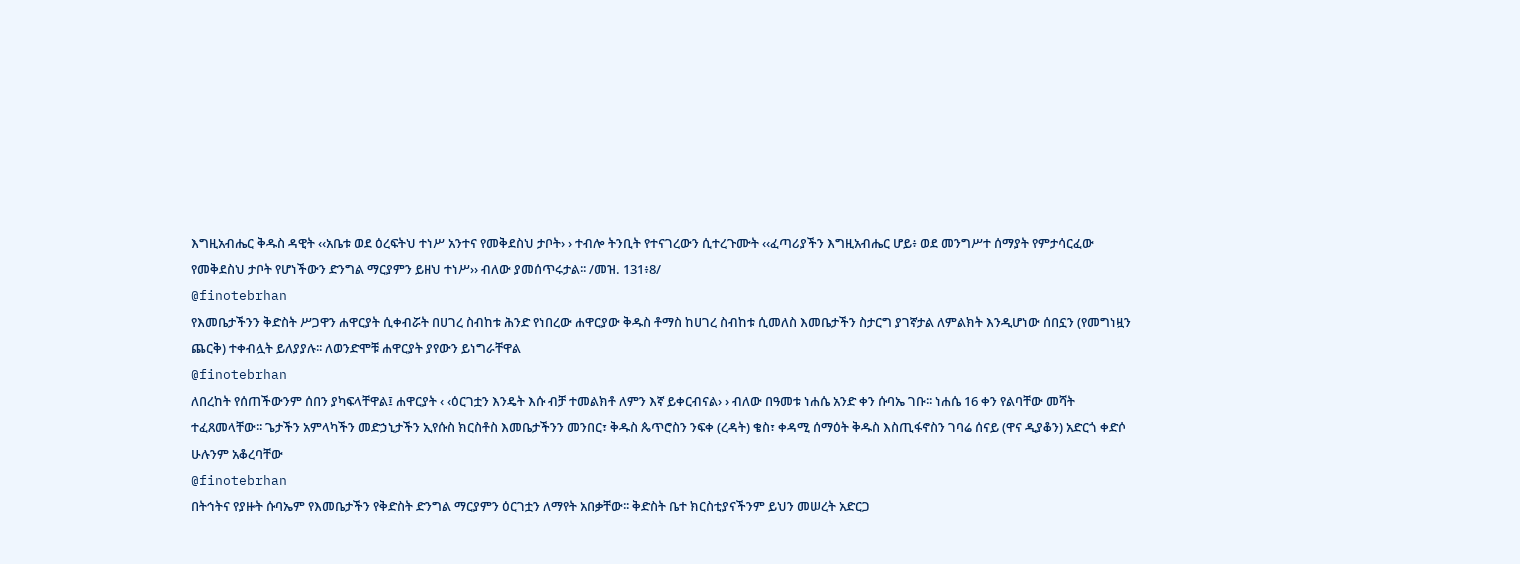እግዚአብሔር ቅዱስ ዳዊት ‹‹አቤቱ ወደ ዕረፍትህ ተነሥ አንተና የመቅደስህ ታቦት› › ተብሎ ትንቢት የተናገረውን ሲተረጉሙት ‹‹ፈጣሪያችን እግዚአብሔር ሆይ፥ ወደ መንግሥተ ሰማያት የምታሳርፈው የመቅደስህ ታቦት የሆነችውን ድንግል ማርያምን ይዘህ ተነሥ›› ብለው ያመሰጥሩታል፡፡ /መዝ. 131፥8/
@finotebrhan
የእመቤታችንን ቅድስት ሥጋዋን ሐዋርያት ሲቀብሯት በሀገረ ስብከቱ ሕንድ የነበረው ሐዋርያው ቅዱስ ቶማስ ከሀገረ ስብከቱ ሲመለስ እመቤታችን ስታርግ ያገኛታል ለምልክት እንዲሆነው ሰበኗን (የመግነዟን ጨርቅ) ተቀብሏት ይለያያሉ፡፡ ለወንድሞቹ ሐዋርያት ያየውን ይነግራቸዋል
@finotebrhan
ለበረከት የሰጠችውንም ሰበን ያካፍላቸዋል፤ ሐዋርያት ‹ ‹ዕርገቷን እንዴት እሱ ብቻ ተመልክቶ ለምን እኛ ይቀርብናል› › ብለው በዓመቱ ነሐሴ አንድ ቀን ሱባኤ ገቡ፡፡ ነሐሴ 16 ቀን የልባቸው መሻት ተፈጸመላቸው፡፡ ጌታችን አምላካችን መድኃኒታችን ኢየሱስ ክርስቶስ እመቤታችንን መንበር፣ ቅዱስ ጴጥሮስን ንፍቀ (ረዳት) ቄስ፣ ቀዳሚ ሰማዕት ቅዱስ እስጢፋኖስን ገባሬ ሰናይ (ዋና ዲያቆን) አድርጎ ቀድሶ ሁሉንም አቆረባቸው
@finotebrhan
በትኅትና የያዙት ሱባኤም የእመቤታችን የቅድስት ድንግል ማርያምን ዕርገቷን ለማየት አበቃቸው፡፡ ቅድስት ቤተ ክርስቲያናችንም ይህን መሠረት አድርጋ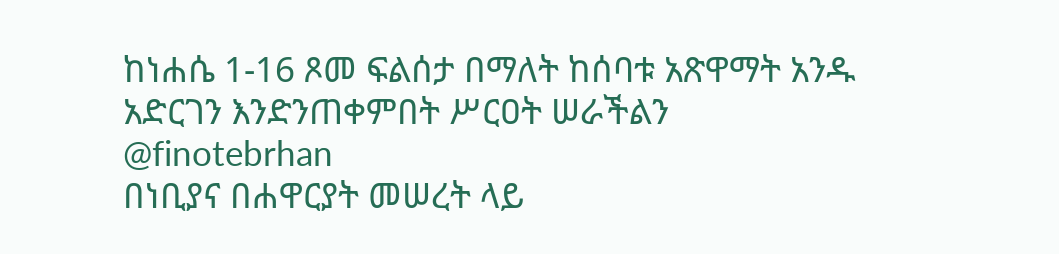ከነሐሴ 1-16 ጾመ ፍልሰታ በማለት ከሰባቱ አጽዋማት አንዱ አድርገን እንድንጠቀምበት ሥርዐት ሠራችልን
@finotebrhan
በነቢያና በሐዋርያት መሠረት ላይ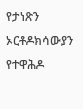የታነጽን ኦርቶዶክሳውያን የተዋሕዶ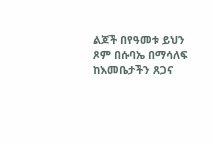ልጆች በየዓመቱ ይህን ጾም በሱባኤ በማሳለፍ ከእመቤታችን ጸጋና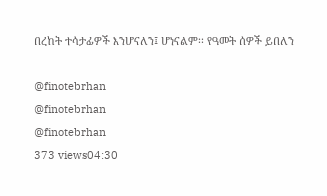በረከት ተሳታፊዎች እንሆናለን፤ ሆነናልም፡፡ የዓመት ሰዎች ይበለን

@finotebrhan
@finotebrhan
@finotebrhan
373 views04:30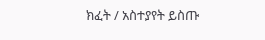ክፈት / አስተያየት ይስጡ